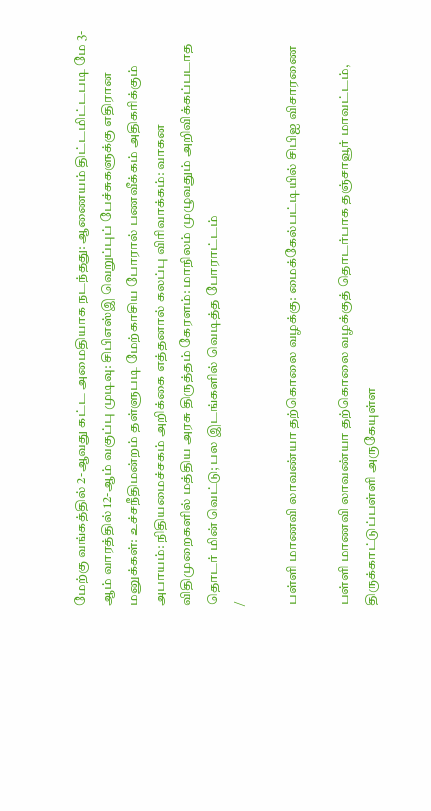மேற்கு வங்கத்தில் 2-ஆவது கட்ட அமைதியாக நடந்தது: ஆணையம் திட்டமிட்டபடி மே 3-ஆம் வாரத்தில் 12-ஆம் வகுப்பு முடிவு: சிபிஎஸ்இ வெறுப்புப் பேச்சுகளுக்கு எதிரான மனுக்கள்: உச்சநீதிமன்றம் தள்ளுபடி மேற்காசிய போரால் பணவீக்கம் அதிகரிக்கும் அபாயம்: நிதியமைச்சகம் அறிக்கை எத்தனால் கலப்பு விரிவாக்கம்: வாகன விதிமுறைகளில் மத்திய அரசு திருத்தம் கேரளம்: மாநிலம் முழுவதும் அறிவிக்கப்படாத தொடர் மின் வெட்டு; பல இடங்களில் வெடித்த போராட்டம்
/

பள்ளி மாணவி லாவண்யா தற்கொலை வழக்கு: மைக்கேல்பட்டியில் சிபிஐ விசாரணை

பள்ளி மாணவி லாவண்யா தற்கொலை வழக்குத் தொடர்பாக தஞ்சாவூர் மாவட்டம், திருக்காட்டுப்பள்ளி அருகேயுள்ள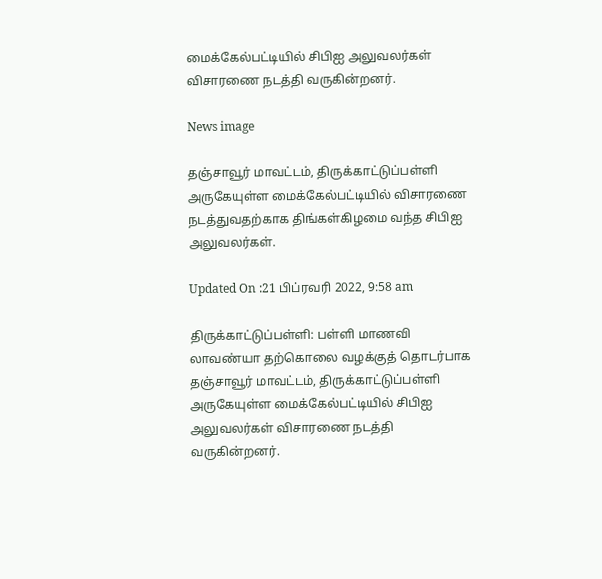மைக்கேல்பட்டியில் சிபிஐ அலுவலர்கள் விசாரணை நடத்தி வருகின்றனர்.

News image

தஞ்சாவூர் மாவட்டம், திருக்காட்டுப்பள்ளி அருகேயுள்ள மைக்கேல்பட்டியில் விசாரணை நடத்துவதற்காக திங்கள்கிழமை வந்த சிபிஐ அலுவலர்கள்.

Updated On :21 பிப்ரவரி 2022, 9:58 am

திருக்காட்டுப்பள்ளி: பள்ளி மாணவி லாவண்யா தற்கொலை வழக்குத் தொடர்பாக தஞ்சாவூர் மாவட்டம், திருக்காட்டுப்பள்ளி அருகேயுள்ள மைக்கேல்பட்டியில் சிபிஐ அலுவலர்கள் விசாரணை நடத்தி வருகின்றனர்.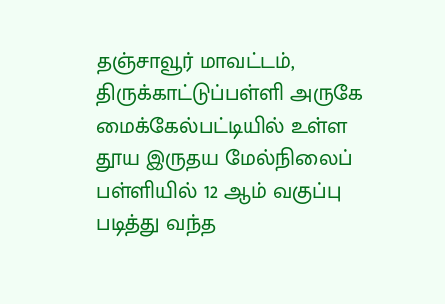தஞ்சாவூர் மாவட்டம், திருக்காட்டுப்பள்ளி அருகே மைக்கேல்பட்டியில் உள்ள தூய இருதய மேல்நிலைப் பள்ளியில் 12 ஆம் வகுப்பு படித்து வந்த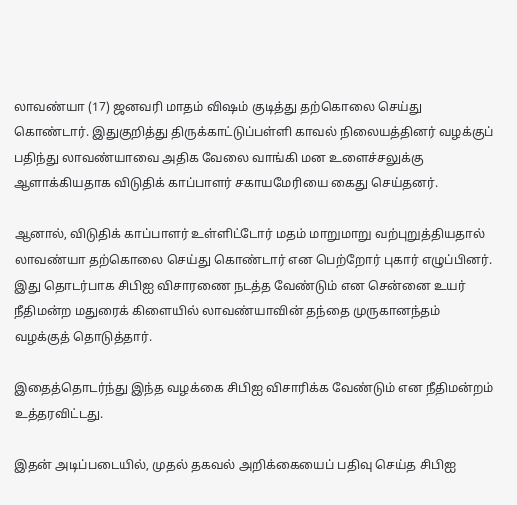லாவண்யா (17) ஜனவரி மாதம் விஷம் குடித்து தற்கொலை செய்து கொண்டார். இதுகுறித்து திருக்காட்டுப்பள்ளி காவல் நிலையத்தினர் வழக்குப் பதிந்து லாவண்யாவை அதிக வேலை வாங்கி மன உளைச்சலுக்கு ஆளாக்கியதாக விடுதிக் காப்பாளர் சகாயமேரியை கைது செய்தனர்.

ஆனால், விடுதிக் காப்பாளர் உள்ளிட்டோர் மதம் மாறுமாறு வற்புறுத்தியதால் லாவண்யா தற்கொலை செய்து கொண்டார் என பெற்றோர் புகார் எழுப்பினர். இது தொடர்பாக சிபிஐ விசாரணை நடத்த வேண்டும் என சென்னை உயர் நீதிமன்ற மதுரைக் கிளையில் லாவண்யாவின் தந்தை முருகானந்தம் வழக்குத் தொடுத்தார்.

இதைத்தொடர்ந்து இந்த வழக்கை சிபிஐ விசாரிக்க வேண்டும் என நீதிமன்றம் உத்தரவிட்டது.

இதன் அடிப்படையில், முதல் தகவல் அறிக்கையைப் பதிவு செய்த சிபிஐ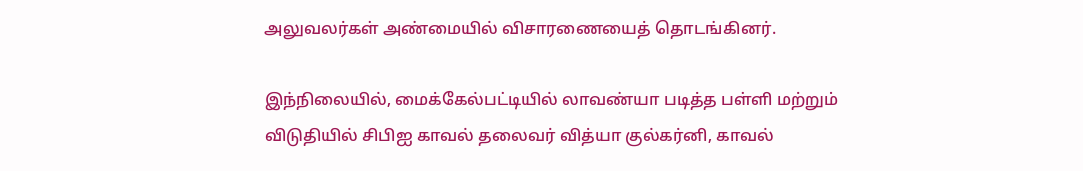அலுவலர்கள் அண்மையில் விசாரணையைத் தொடங்கினர்.

இந்நிலையில், மைக்கேல்பட்டியில் லாவண்யா படித்த பள்ளி மற்றும் விடுதியில் சிபிஐ காவல் தலைவர் வித்யா குல்கர்னி, காவல்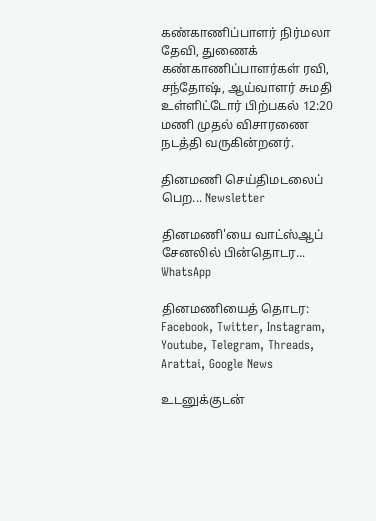கண்காணிப்பாளர் நிர்மலா தேவி, துணைக் கண்காணிப்பாளர்கள் ரவி, சந்தோஷ், ஆய்வாளர் சுமதி உள்ளிட்டோர் பிற்பகல் 12:20 மணி முதல் விசாரணை நடத்தி வருகின்றனர்.

தினமணி செய்திமடலைப் பெற... Newsletter

தினமணி'யை வாட்ஸ்ஆப் சேனலில் பின்தொடர... WhatsApp

தினமணியைத் தொடர: Facebook, Twitter, Instagram, Youtube, Telegram, Threads, Arattai, Google News

உடனுக்குடன்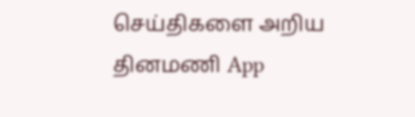செய்திகளை அறிய தினமணி App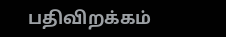பதிவிறக்கம்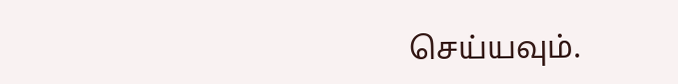செய்யவும்.